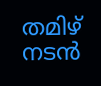തമിഴ് നടന്‍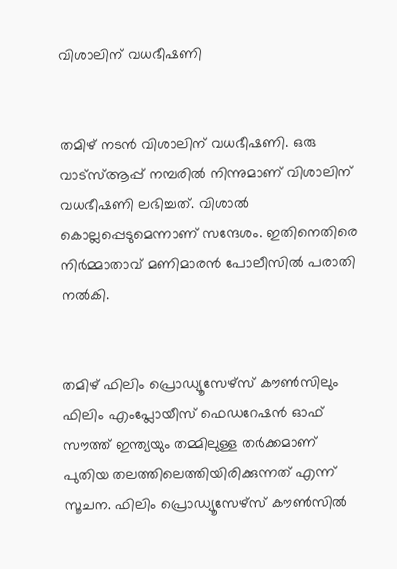വിശാലിന് വധഭീഷണി


തമിഴ് നടന്‍ വിശാലിന് വധഭീഷണി. ഒരു വാട്‌സ്ആപ്പ് നമ്പരില്‍ നിന്നുമാണ് വിശാലിന് വധഭീഷണി ലഭിച്ചത്. വിശാല്‍ കൊല്ലപ്പെടുമെന്നാണ് സന്ദേശം. ഇതിനെതിരെ നിര്‍മ്മാതാവ് മണിമാരന്‍ പോലീസില്‍ പരാതി നല്‍കി.


തമിഴ് ഫിലിം പ്രൊഡ്യൂസേഴ്‌സ് കൗണ്‍സിലും ഫിലിം എംപ്ലോയീസ് ഫെഡറേഷന്‍ ഓഫ് സൗത്ത് ഇന്ത്യയും തമ്മിലുള്ള തര്‍ക്കമാണ് പുതിയ തലത്തിലെത്തിയിരിക്കുന്നത് എന്ന് സൂചന. ഫിലിം പ്രൊഡ്യൂസേഴ്‌സ് കൗണ്‍സില്‍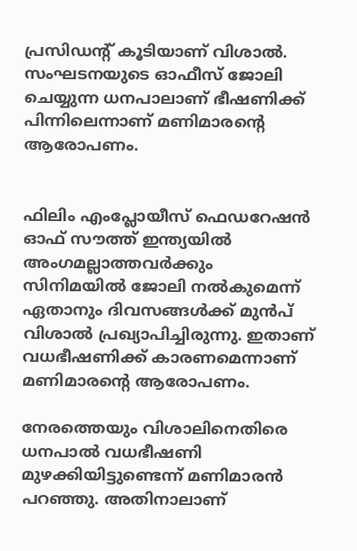പ്രസിഡന്റ് കൂടിയാണ് വിശാല്‍. സംഘടനയുടെ ഓഫീസ് ജോലി ചെയ്യുന്ന ധനപാലാണ് ഭീഷണിക്ക് പിന്നിലെന്നാണ് മണിമാരന്റെ ആരോപണം.


ഫിലിം എംപ്ലോയീസ് ഫെഡറേഷന്‍ ഓഫ് സൗത്ത് ഇന്ത്യയില്‍ അംഗമല്ലാത്തവര്‍ക്കും സിനിമയില്‍ ജോലി നല്‍കുമെന്ന് ഏതാനും ദിവസങ്ങള്‍ക്ക് മുന്‍പ് വിശാല്‍ പ്രഖ്യാപിച്ചിരുന്നു. ഇതാണ് വധഭീഷണിക്ക് കാരണമെന്നാണ് മണിമാരന്റെ ആരോപണം.

നേരത്തെയും വിശാലിനെതിരെ ധനപാല്‍ വധഭീഷണി മുഴക്കിയിട്ടുണ്ടെന്ന് മണിമാരന്‍ പറഞ്ഞു. അതിനാലാണ്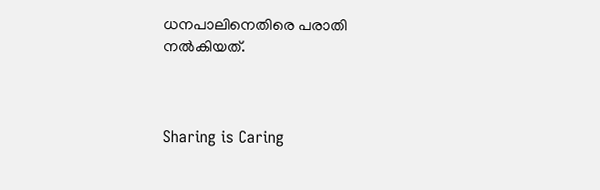ധനപാലിനെതിരെ പരാതി നല്‍കിയത്.



Sharing is Caring